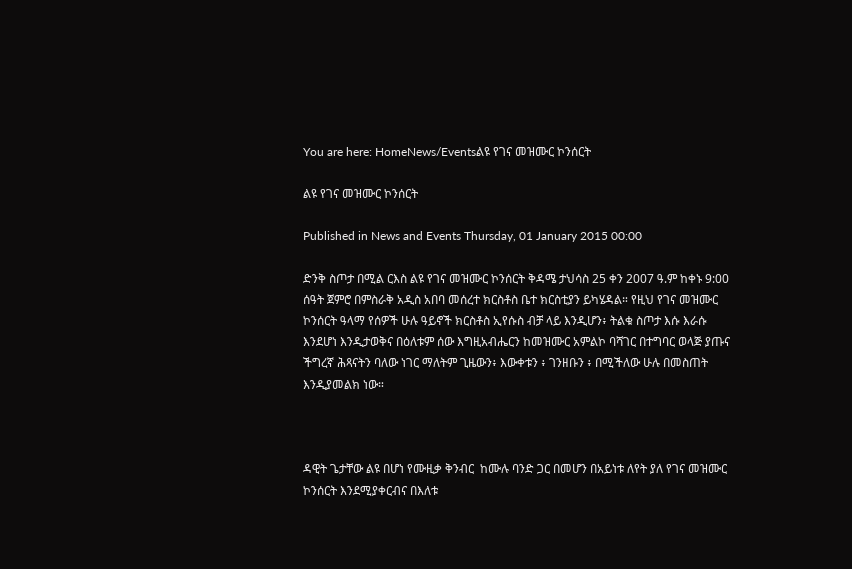You are here: HomeNews/Eventsልዩ የገና መዝሙር ኮንሰርት

ልዩ የገና መዝሙር ኮንሰርት

Published in News and Events Thursday, 01 January 2015 00:00

ድንቅ ስጦታ በሚል ርእስ ልዩ የገና መዝሙር ኮንሰርት ቅዳሜ ታህሳስ 25 ቀን 2007 ዓ.ም ከቀኑ 9:00 ሰዓት ጀምሮ በምስራቅ አዲስ አበባ መሰረተ ክርስቶስ ቤተ ክርስቲያን ይካሄዳል። የዚህ የገና መዝሙር ኮንሰርት ዓላማ የሰዎች ሁሉ ዓይኖች ክርስቶስ ኢየሱስ ብቻ ላይ እንዲሆን፥ ትልቁ ስጦታ እሱ እራሱ እንደሆነ እንዲታወቅና በዕለቱም ሰው እግዚአብሔርን ከመዝሙር አምልኮ ባሻገር በተግባር ወላጅ ያጡና ችግረኛ ሕጻናትን ባለው ነገር ማለትም ጊዜውን፥ እውቀቱን ፥ ገንዘቡን ፥ በሚችለው ሁሉ በመስጠት እንዲያመልክ ነው።



ዳዊት ጌታቸው ልዩ በሆነ የሙዚቃ ቅንብር  ከሙሉ ባንድ ጋር በመሆን በአይነቱ ለየት ያለ የገና መዝሙር ኮንሰርት እንደሚያቀርብና በእለቱ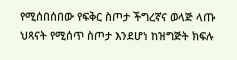የሚሰበሰበው የፍቅር ስጦታ ችግረኛና ወላጅ ላጡ ህጻናት የሚሰጥ ስጦታ እንደሆነ ከዝግጅት ክፍሉ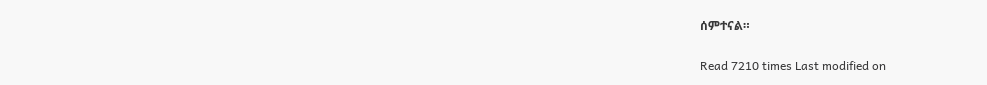ሰምተናል።

Read 7210 times Last modified on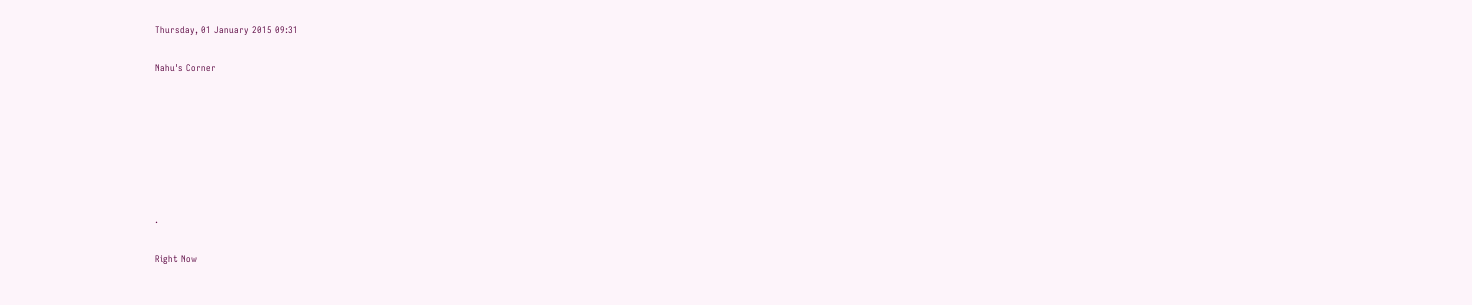Thursday, 01 January 2015 09:31

Nahu's Corner







.

Right Now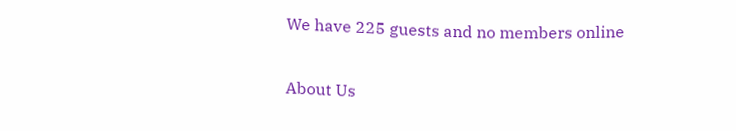We have 225 guests and no members online

About Us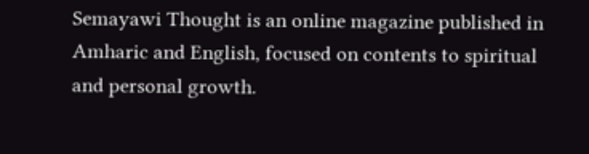Semayawi Thought is an online magazine published in Amharic and English, focused on contents to spiritual and personal growth.